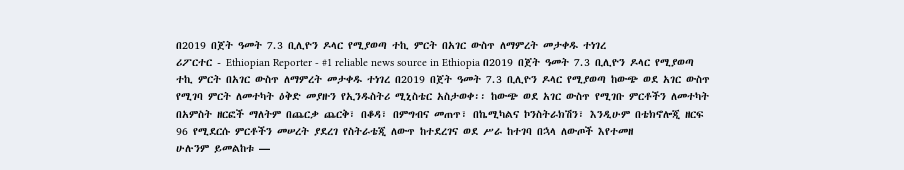በ2019 በጀት ዓመት 7.3 ቢሊዮን ዶላር የሚያወጣ ተኪ ምርት በአገር ውስጥ ለማምረት መታቀዱ ተነገረ
ሪፖርተር - Ethiopian Reporter - #1 reliable news source in Ethiopia በ2019 በጀት ዓመት 7.3 ቢሊዮን ዶላር የሚያወጣ ተኪ ምርት በአገር ውስጥ ለማምረት መታቀዱ ተነገረ በ2019 በጀት ዓመት 7.3 ቢሊዮን ዶላር የሚያወጣ ከውጭ ወደ አገር ውስጥ የሚገባ ምርት ለመተካት ዕቅድ መያዙን የኢንዱስትሪ ሚኒስቴር አስታወቀ፡፡ ከውጭ ወደ አገር ውስጥ የሚገቡ ምርቶችን ለመተካት በአምስት ዘርፎች ማለትም በጨርቃ ጨርቅ፣ በቆዳ፣ በምግብና መጠጥ፣ በኬሚካልና ኮንስትራክሽን፣ እንዲሁም በቴክኖሎጂ ዘርፍ 96 የሚደርሱ ምርቶችን መሠረት ያደረገ የስትራቴጂ ለውጥ ከተደረገና ወደ ሥራ ከተገባ በኋላ ለውጦች እየተመዘ
ሁሉንም ይመልከቱ —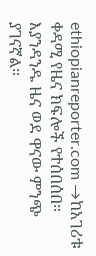ethiopianreporter.com →ከአገሪቱ ቀዳሚ የዜና ክፍሎች የተሰበሰበ። እያንዳንዱ ዜና ወደ ዋናው ምንጭ ያገናኛል።